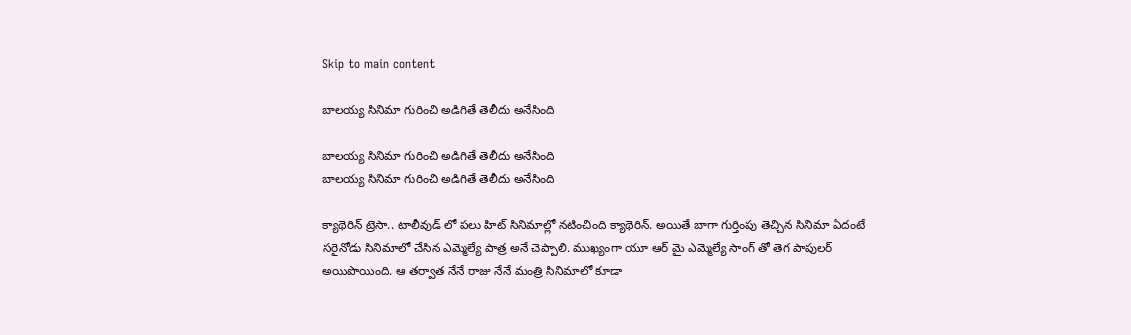Skip to main content

బాలయ్య సినిమా గురించి అడిగితే తెలీదు అనేసింది

బాలయ్య సినిమా గురించి అడిగితే తెలీదు అనేసింది
బాలయ్య సినిమా గురించి అడిగితే తెలీదు అనేసింది

క్యాథెరిన్ ట్రెసా.. టాలీవుడ్ లో పలు హిట్ సినిమాల్లో నటించింది క్యాథెరిన్. అయితే బాగా గుర్తింపు తెచ్చిన సినిమా ఏదంటే సరైనోడు సినిమాలో చేసిన ఎమ్మెల్యే పాత్ర అనే చెప్పాలి. ముఖ్యంగా యూ ఆర్ మై ఎమ్మెల్యే సాంగ్ తో తెగ పాపులర్ అయిపొయింది. ఆ తర్వాత నేనే రాజు నేనే మంత్రి సినిమాలో కూడా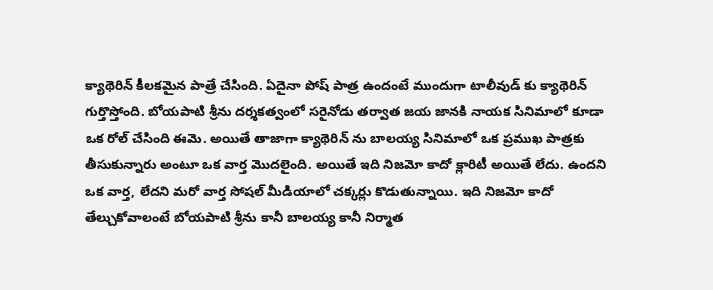క్యాథెరిన్ కీలకమైన పాత్రే చేసింది. ఏదైనా పోష్ పాత్ర ఉందంటే ముందుగా టాలీవుడ్ కు క్యాథెరిన్ గుర్తొస్తోంది. బోయపాటి శ్రీను దర్శకత్వంలో సరైనోడు తర్వాత జయ జానకి నాయక సినిమాలో కూడా ఒక రోల్ చేసింది ఈమె. అయితే తాజాగా క్యాథెరిన్ ను బాలయ్య సినిమాలో ఒక ప్రముఖ పాత్రకు తీసుకున్నారు అంటూ ఒక వార్త మొదలైంది. అయితే ఇది నిజమో కాదో క్లారిటీ అయితే లేదు. ఉందని ఒక వార్త, లేదని మరో వార్త సోషల్ మీడియాలో చక్కర్లు కొడుతున్నాయి. ఇది నిజమో కాదో తేల్చుకోవాలంటే బోయపాటి శ్రీను కానీ బాలయ్య కానీ నిర్మాత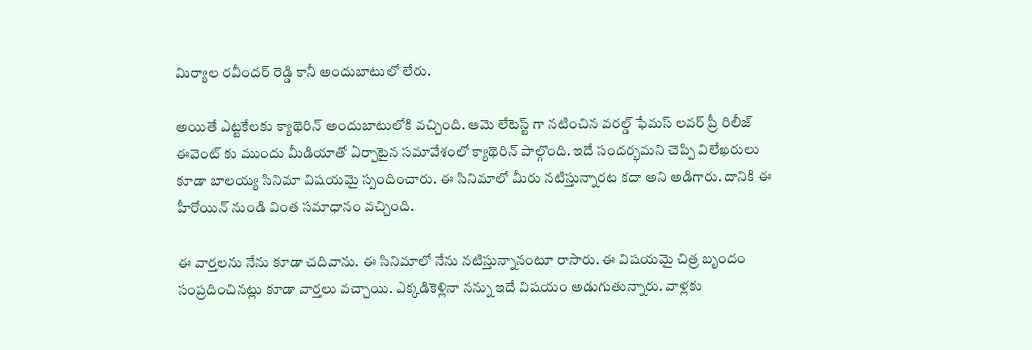మిర్యాల రవీందర్ రెడ్డి కానీ అందుబాటులో లేరు.

అయితే ఎట్టకేలకు క్యాథెరిన్ అందుబాటులోకి వచ్చింది. ఆమె లేటెస్ట్ గా నటించిన వరల్డ్ ఫేమస్ లవర్ ప్రీ రిలీజ్ ఈవెంట్ కు ముందు మీడియాతో ఏర్పాటైన సమావేశంలో క్యాథెరిన్ పాల్గొంది. ఇదే సందర్భమని చెప్పి విలేఖరులు కూడా బాలయ్య సినిమా విషయమై స్పందించారు. ఈ సినిమాలో మీరు నటిస్తున్నారట కదా అని అడిగారు. దానికి ఈ హీరోయిన్ నుండి వింత సమాధానం వచ్చింది.

ఈ వార్తలను నేను కూడా చదివాను. ఈ సినిమాలో నేను నటిస్తున్నానంటూ రాసారు. ఈ విషయమై చిత్ర బృందం సంప్రదించినట్లు కూడా వార్తలు వచ్చాయి. ఎక్కడికెళ్లినా నన్ను ఇదే విషయం అడుగుతున్నారు. వాళ్లకు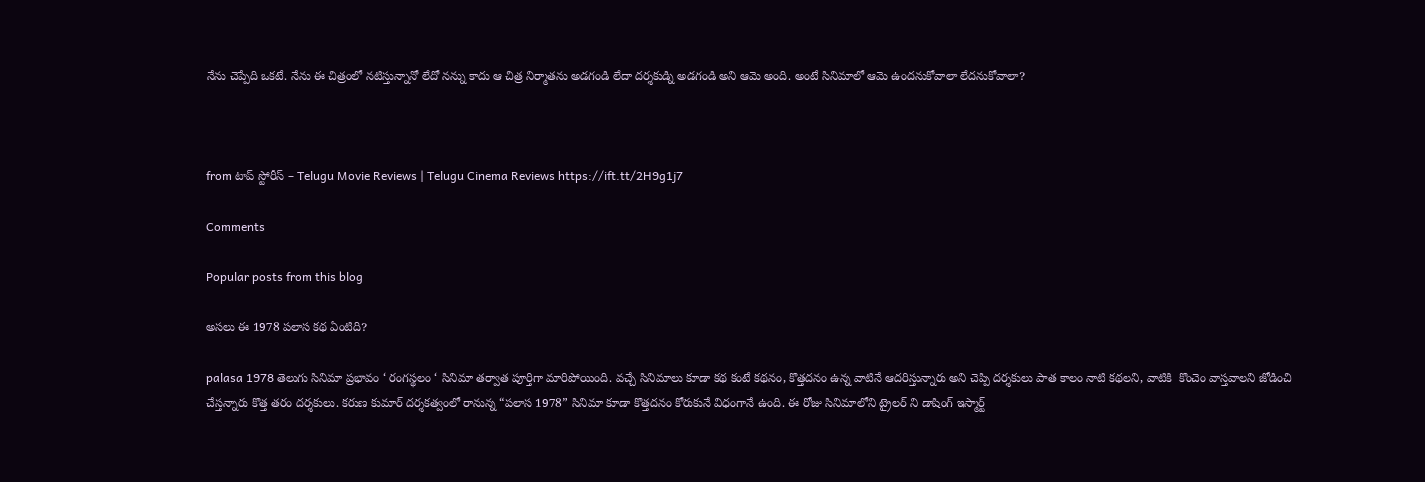నేను చెప్పేది ఒకటే. నేను ఈ చిత్రంలో నటిస్తున్నానో లేదో నన్ను కాదు ఆ చిత్ర నిర్మాతను అడగండి లేదా దర్శకుడ్ని అడగండి అని ఆమె అంది. అంటే సినిమాలో ఆమె ఉందనుకోవాలా లేదనుకోవాలా?



from టాప్ స్టోరీస్ – Telugu Movie Reviews | Telugu Cinema Reviews https://ift.tt/2H9g1j7

Comments

Popular posts from this blog

అసలు ఈ 1978 పలాస కథ ఏంటిది?

palasa 1978 తెలుగు సినిమా ప్రభావం ‘ రంగస్థలం ‘ సినిమా తర్వాత పూర్తిగా మారిపోయింది. వచ్చే సినిమాలు కూడా కథ కంటే కథనం, కొత్తదనం ఉన్న వాటినే ఆదరిస్తున్నారు అని చెప్పి దర్శకులు పాత కాలం నాటి కథలని, వాటికి  కొంచెం వాస్తవాలని జోడించి చేస్తన్నారు కొత్త తరం దర్శకులు. కరుణ కుమార్ దర్శకత్వంలో రానున్న “పలాస 1978” సినిమా కూడా కొత్తదనం కోరుకునే విధంగానే ఉంది. ఈ రోజు సినిమాలోని ట్రైలర్ ని డాషింగ్ ఇస్మార్ట్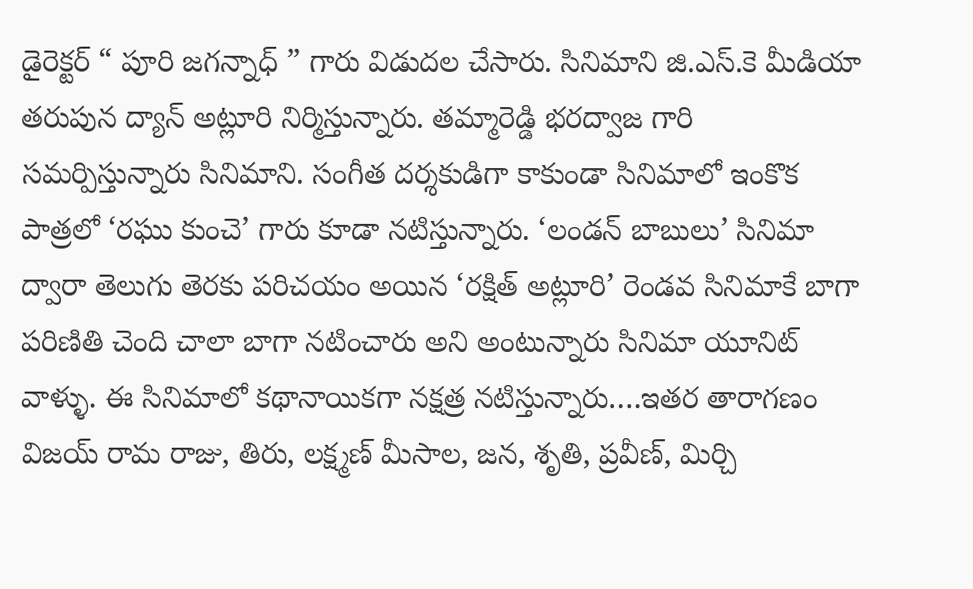డైరెక్టర్ “ పూరి జగన్నాధ్ ” గారు విడుదల చేసారు. సినిమాని జి.ఎస్.కె మీడియా తరుపున ద్యాన్ అట్లూరి నిర్మిస్తున్నారు. తమ్మారెడ్డి భరద్వాజ గారి సమర్పిస్తున్నారు సినిమాని. సంగీత దర్శకుడిగా కాకుండా సినిమాలో ఇంకొక పాత్రలో ‘రఘు కుంచె’ గారు కూడా నటిస్తున్నారు. ‘లండన్ బాబులు’ సినిమా ద్వారా తెలుగు తెరకు పరిచయం అయిన ‘రక్షిత్ అట్లూరి’ రెండవ సినిమాకే బాగా పరిణితి చెంది చాలా బాగా నటించారు అని అంటున్నారు సినిమా యూనిట్ వాళ్ళు. ఈ సినిమాలో కథానాయికగా నక్షత్ర నటిస్తున్నారు….ఇతర తారాగణం విజయ్ రామ రాజు, తిరు, లక్ష్మణ్ మీసాల, జన, శృతి, ప్రవీణ్, మిర్చి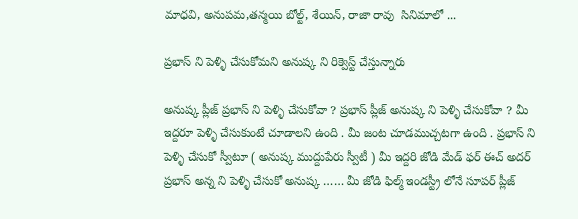మాధవి, అనుపమ,తన్మయి బోల్ట్, శేయిన్, రాజా రావు  సినిమాలో ...

ప్రభాస్ ని పెళ్ళి చేసుకోమని అనుష్క ని రిక్వెస్ట్ చేస్తున్నారు

అనుష్క ప్లీజ్ ప్రభాస్ ని పెళ్ళి చేసుకోవా ? ప్రభాస్ ప్లీజ్ అనుష్క ని పెళ్ళి చేసుకోవా ? మీ ఇద్దరూ పెళ్ళి చేసుకుంటే చూడాలని ఉంది . మీ జంట చూడముచ్చటగా ఉంది . ప్రభాస్ ని పెళ్ళి చేసుకో స్వీటూ ( అనుష్క ముద్దుపేరు స్వీటీ ) మీ ఇద్దరి జోడి మేడ్ ఫర్ ఈచ్ అదర్ ప్రభాస్ అన్న ని పెళ్ళి చేసుకో అనుష్క …… మీ జోడి ఫిల్మ్ ఇండస్ట్రీ లోనే సూపర్ ప్లీజ్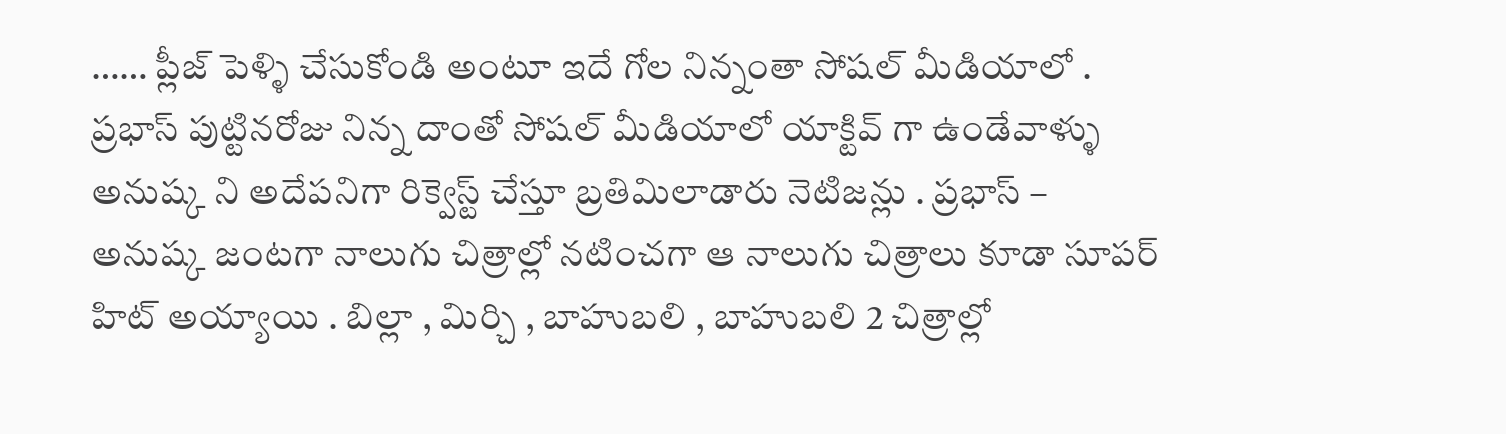…… ప్లీజ్ పెళ్ళి చేసుకోండి అంటూ ఇదే గోల నిన్నంతా సోషల్ మీడియాలో . ప్రభాస్ పుట్టినరోజు నిన్న దాంతో సోషల్ మీడియాలో యాక్టివ్ గా ఉండేవాళ్ళు అనుష్క ని అదేపనిగా రిక్వెస్ట్ చేస్తూ బ్రతిమిలాడారు నెటిజన్లు . ప్రభాస్ – అనుష్క జంటగా నాలుగు చిత్రాల్లో నటించగా ఆ నాలుగు చిత్రాలు కూడా సూపర్ హిట్ అయ్యాయి . బిల్లా , మిర్చి , బాహుబలి , బాహుబలి 2 చిత్రాల్లో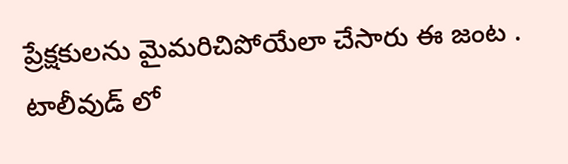ప్రేక్షకులను మైమరిచిపోయేలా చేసారు ఈ జంట . టాలీవుడ్ లో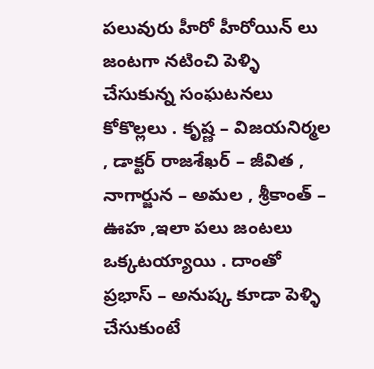పలువురు హీరో హీరోయిన్ లు జంటగా నటించి పెళ్ళి చేసుకున్న సంఘటనలు కోకొల్లలు . కృష్ణ – విజయనిర్మల , డాక్టర్ రాజశేఖర్ – జీవిత , నాగార్జున – అమల , శ్రీకాంత్ – ఊహ ,ఇలా పలు జంటలు ఒక్కటయ్యాయి . దాంతో ప్రభాస్ – అనుష్క కూడా పెళ్ళి చేసుకుంటే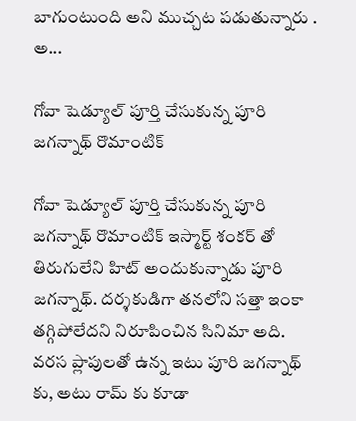బాగుంటుంది అని ముచ్చట పడుతున్నారు . అ...

గోవా షెడ్యూల్ పూర్తి చేసుకున్న పూరి జగన్నాథ్ రొమాంటిక్

గోవా షెడ్యూల్ పూర్తి చేసుకున్న పూరి జగన్నాథ్ రొమాంటిక్ ఇస్మార్ట్ శంకర్ తో తిరుగులేని హిట్ అందుకున్నాడు పూరి జగన్నాథ్. దర్శకుడిగా తనలోని సత్తా ఇంకా తగ్గిపోలేదని నిరూపించిన సినిమా అది. వరస ప్లాపులతో ఉన్న ఇటు పూరి జగన్నాథ్ కు, అటు రామ్ కు కూడా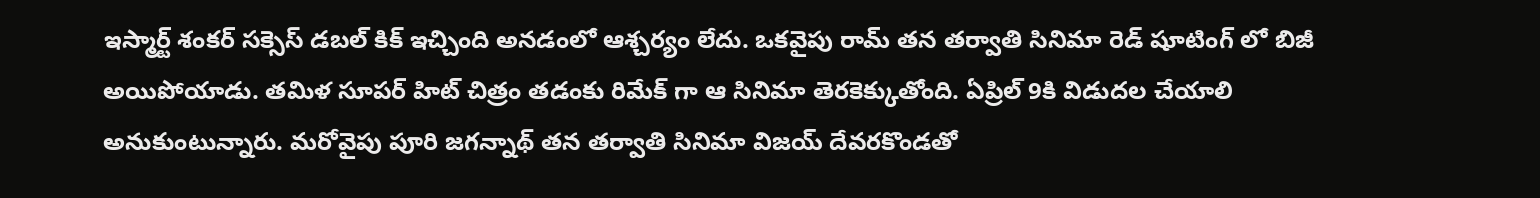ఇస్మార్ట్ శంకర్ సక్సెస్ డబల్ కిక్ ఇచ్చింది అనడంలో ఆశ్చర్యం లేదు. ఒకవైపు రామ్ తన తర్వాతి సినిమా రెడ్ షూటింగ్ లో బిజీ అయిపోయాడు. తమిళ సూపర్ హిట్ చిత్రం తడంకు రిమేక్ గా ఆ సినిమా తెరకెక్కుతోంది. ఏప్రిల్ 9కి విడుదల చేయాలి అనుకుంటున్నారు. మరోవైపు పూరి జగన్నాథ్ తన తర్వాతి సినిమా విజయ్ దేవరకొండతో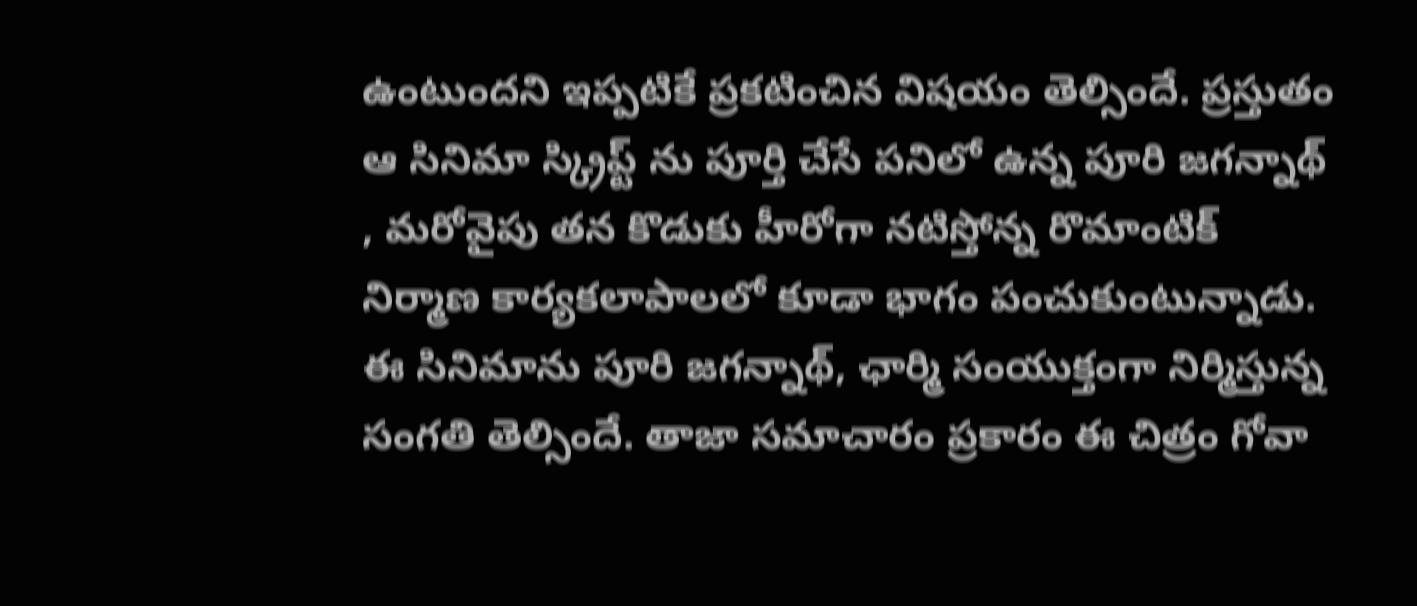ఉంటుందని ఇప్పటికే ప్రకటించిన విషయం తెల్సిందే. ప్రస్తుతం ఆ సినిమా స్క్రిప్ట్ ను పూర్తి చేసే పనిలో ఉన్న పూరి జగన్నాథ్ , మరోవైపు తన కొడుకు హీరోగా నటిస్తోన్న రొమాంటిక్ నిర్మాణ కార్యకలాపాలలో కూడా భాగం పంచుకుంటున్నాడు. ఈ సినిమాను పూరి జగన్నాథ్, ఛార్మి సంయుక్తంగా నిర్మిస్తున్న సంగతి తెల్సిందే. తాజా సమాచారం ప్రకారం ఈ చిత్రం గోవా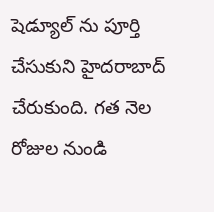షెడ్యూల్ ను పూర్తి చేసుకుని హైదరాబాద్ చేరుకుంది. గత నెల రోజుల నుండి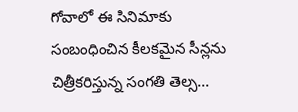గోవాలో ఈ సినిమాకు సంబంధించిన కీలకమైన సీన్లను చిత్రీకరిస్తున్న సంగతి తెల్స...